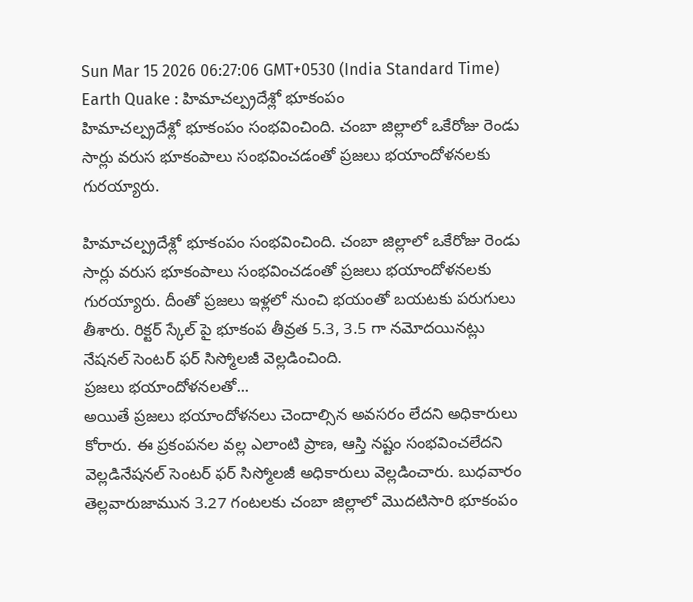Sun Mar 15 2026 06:27:06 GMT+0530 (India Standard Time)
Earth Quake : హిమాచల్ప్రదేశ్లో భూకంపం
హిమాచల్ప్రదేశ్లో భూకంపం సంభవించింది. చంబా జిల్లాలో ఒకేరోజు రెండు సార్లు వరుస భూకంపాలు సంభవించడంతో ప్రజలు భయాందోళనలకు గురయ్యారు.

హిమాచల్ప్రదేశ్లో భూకంపం సంభవించింది. చంబా జిల్లాలో ఒకేరోజు రెండు సార్లు వరుస భూకంపాలు సంభవించడంతో ప్రజలు భయాందోళనలకు గురయ్యారు. దీంతో ప్రజలు ఇళ్లలో నుంచి భయంతో బయటకు పరుగులు తీశారు. రిక్టర్ స్కేల్ పై భూకంప తీవ్రత 5.3, 3.5 గా నమోదయినట్లు నేషనల్ సెంటర్ ఫర్ సిస్మోలజీ వెల్లడించింది.
ప్రజలు భయాందోళనలతో...
అయితే ప్రజలు భయాందోళనలు చెందాల్సిన అవసరం లేదని అధికారులు కోరారు. ఈ ప్రకంపనల వల్ల ఎలాంటి ప్రాణ, ఆస్తి నష్టం సంభవించలేదని వెల్లడినేషనల్ సెంటర్ ఫర్ సిస్మోలజీ అధికారులు వెల్లడించారు. బుధవారం తెల్లవారుజామున 3.27 గంటలకు చంబా జిల్లాలో మొదటిసారి భూకంపం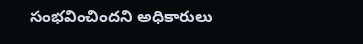సంభవించిందని అధికారులు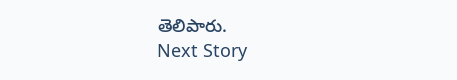తెలిపారు.
Next Story